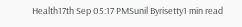Health17th Sep 05:17 PMSunil Byrisetty1 min read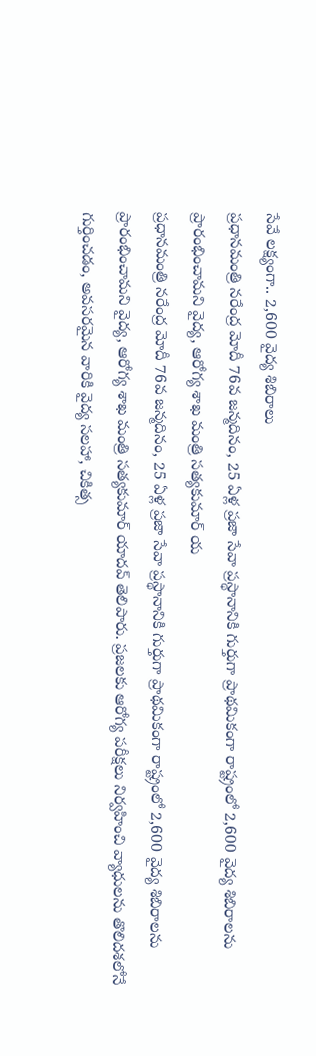సేవే లక్ష్యంగా.. 2,600 వైద్య శిబిరాలు
ప్రధానమంత్రి నరేంద్ర మోదీ 76వ జన్మదినం, 25 ఏళ్ల ప్రజా సేవా ప్రస్థానానికి గుర్తుగా ప్రాథమికంగా రాష్ట్రంలో 2,600 వైద్య శిబిరాలను ప్రారంభించామని వైద్య, ఆరోగ్య శాఖ మంత్రి సత్యకుమార్ య
ప్రధానమంత్రి నరేంద్ర మోదీ 76వ జన్మదినం, 25 ఏళ్ల ప్రజా సేవా ప్రస్థానానికి గుర్తుగా ప్రాథమికంగా రాష్ట్రంలో 2,600 వైద్య శిబిరాలను ప్రారంభించామని వైద్య, ఆరోగ్య శాఖ మంత్రి సత్యకుమార్ యాదవ్ తెలిపారు. ప్రజలకు ఆరోగ్య పరీక్షలు నిర్వహించి వ్యాధులను తొలిదశలోనే గుర్తించడం, అవసరమైన వారికి వైద్య సలహా, చికిత్స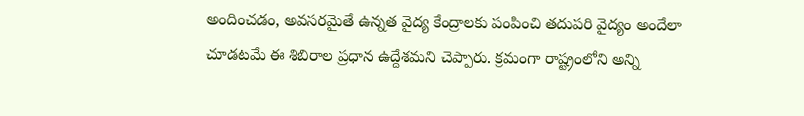అందించడం, అవసరమైతే ఉన్నత వైద్య కేంద్రాలకు పంపించి తదుపరి వైద్యం అందేలా చూడటమే ఈ శిబిరాల ప్రధాన ఉద్దేశమని చెప్పారు. క్రమంగా రాష్ట్రంలోని అన్ని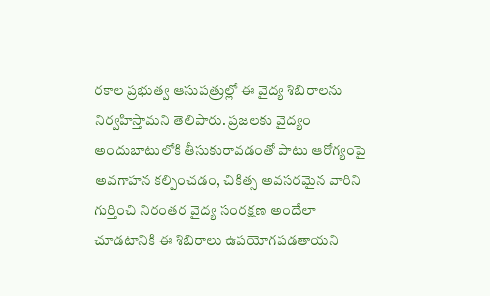రకాల ప్రభుత్వ ఆసుపత్రుల్లో ఈ వైద్య శిబిరాలను నిర్వహిస్తామని తెలిపారు. ప్రజలకు వైద్యం అందుబాటులోకి తీసుకురావడంతో పాటు ఆరోగ్యంపై అవగాహన కల్పించడం, చికిత్స అవసరమైన వారిని గుర్తించి నిరంతర వైద్య సంరక్షణ అందేలా చూడటానికి ఈ శిబిరాలు ఉపయోగపడతాయని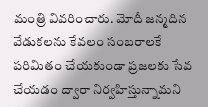మంత్రి వివరించారు. మోదీ జన్మదిన వేడుకలను కేవలం సంబరాలకే పరిమితం చేయకుండా ప్రజలకు సేవ చేయడం ద్వారా నిర్వహిస్తున్నామని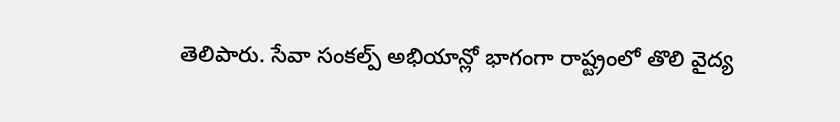తెలిపారు. సేవా సంకల్ప్ అభియాన్లో భాగంగా రాష్ట్రంలో తొలి వైద్య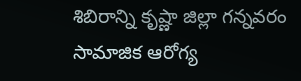శిబిరాన్ని కృష్ణా జిల్లా గన్నవరం సామాజిక ఆరోగ్య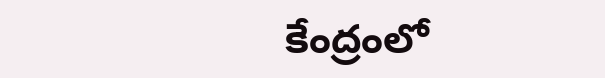కేంద్రంలో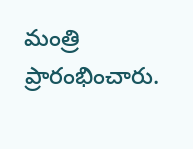మంత్రి ప్రారంభించారు.